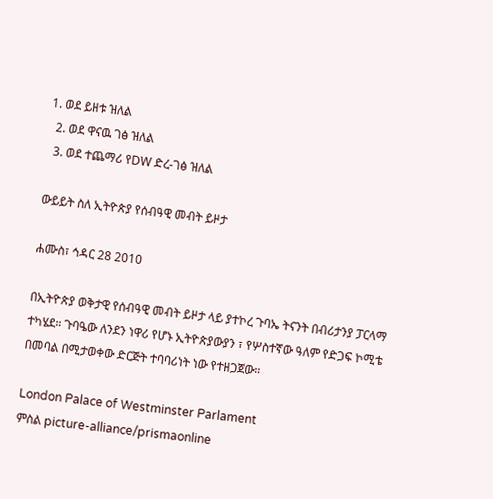1. ወደ ይዘቱ ዝለል
  2. ወደ ዋናዉ ገፅ ዝለል
  3. ወደ ተጨማሪ የDW ድረ-ገፅ ዝለል

ውይይት ስለ ኢትዮጵያ የሰብዓዊ መብት ይዞታ

ሐሙስ፣ ኅዳር 28 2010

በኢትዮጵያ ወቅታዊ የሰብዓዊ መብት ይዞታ ላይ ያተኮረ ጉባኤ ትናንት በብሪታንያ ፓርላማ ተካሄደ። ጉባዔው ለንደን ነዋሪ የሆኑ ኢትዮጵያውያን ፣ የሦስተኛው ዓለም የድጋፍ ኮሚቴ በመባል በሚታወቀው ድርጅት ተባባሪነት ነው የተዘጋጀው።

London Palace of Westminster Parlament
ምስል picture-alliance/prismaonline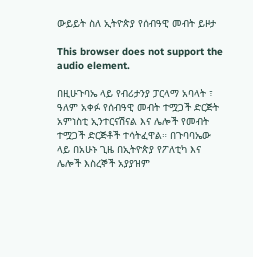ውይይት ስለ ኢትዮጵያ የሰብዓዊ መብት ይዞታ

This browser does not support the audio element.

በዚሁጉባኤ ላይ የብሪታንያ ፓርላማ አባላት ፣ ዓለም አቀፉ የሰብዓዊ መብት ተሟጋች ድርጅት አምነስቲ ኢንተርናሽናል እና ሌሎች የመብት ተሟጋች ድርጅቶች ተሳትፈዋል። በጉባባኤው ላይ በአሁኑ ጊዜ በኢትዮጵያ የፖለቲካ እና ሌሎች እስረኞች አያያዝም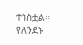ተነስቷል። የለንደኑ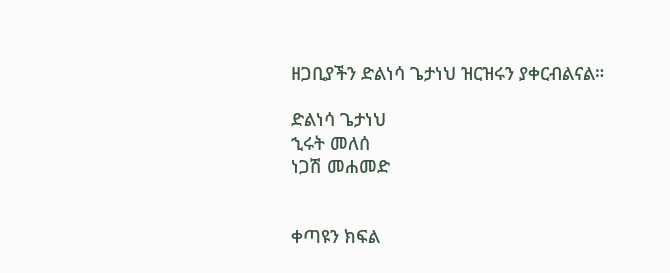ዘጋቢያችን ድልነሳ ጌታነህ ዝርዝሩን ያቀርብልናል።

ድልነሳ ጌታነህ
ኂሩት መለሰ
ነጋሽ መሐመድ


ቀጣዩን ክፍል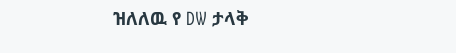ዝለለዉ የ DW ታላቅ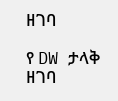ዘገባ

የ DW ታላቅ ዘገባ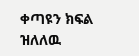ቀጣዩን ክፍል ዝለለዉ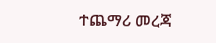ተጨማሪ መረጃ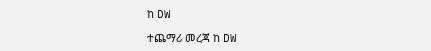ከ DW

ተጨማሪ መረጃ ከ DW